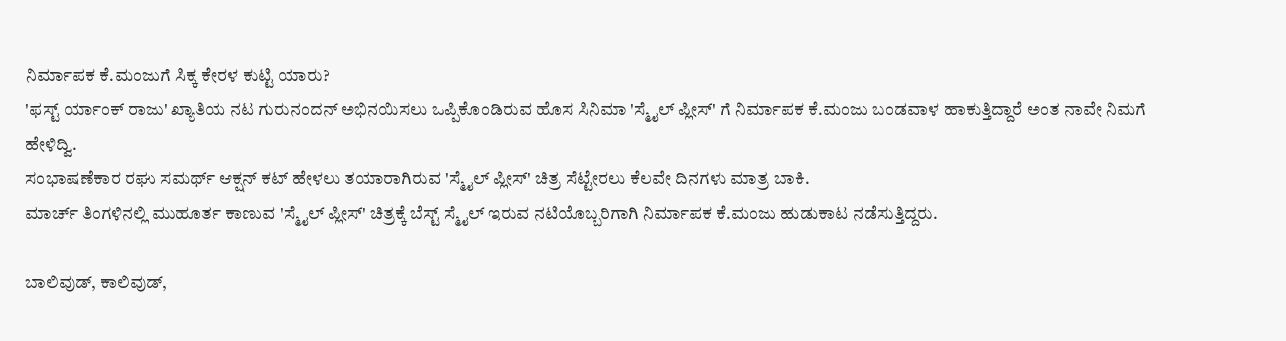ನಿರ್ಮಾಪಕ ಕೆ.ಮಂಜುಗೆ ಸಿಕ್ಕ ಕೇರಳ ಕುಟ್ಟಿ ಯಾರು?
'ಫಸ್ಟ್ ರ್ಯಾಂಕ್ ರಾಜು' ಖ್ಯಾತಿಯ ನಟ ಗುರುನಂದನ್ ಅಭಿನಯಿಸಲು ಒಪ್ಪಿಕೊಂಡಿರುವ ಹೊಸ ಸಿನಿಮಾ 'ಸ್ಮೈಲ್ ಪ್ಲೀಸ್' ಗೆ ನಿರ್ಮಾಪಕ ಕೆ.ಮಂಜು ಬಂಡವಾಳ ಹಾಕುತ್ತಿದ್ದಾರೆ ಅಂತ ನಾವೇ ನಿಮಗೆ ಹೇಳಿದ್ವಿ.
ಸಂಭಾಷಣೆಕಾರ ರಘು ಸಮರ್ಥ್ ಆಕ್ಷನ್ ಕಟ್ ಹೇಳಲು ತಯಾರಾಗಿರುವ 'ಸ್ಮೈಲ್ ಪ್ಲೀಸ್' ಚಿತ್ರ ಸೆಟ್ಟೇರಲು ಕೆಲವೇ ದಿನಗಳು ಮಾತ್ರ ಬಾಕಿ.
ಮಾರ್ಚ್ ತಿಂಗಳಿನಲ್ಲಿ ಮುಹೂರ್ತ ಕಾಣುವ 'ಸ್ಮೈಲ್ ಪ್ಲೀಸ್' ಚಿತ್ರಕ್ಕೆ ಬೆಸ್ಟ್ ಸ್ಮೈಲ್ ಇರುವ ನಟಿಯೊಬ್ಬರಿಗಾಗಿ ನಿರ್ಮಾಪಕ ಕೆ.ಮಂಜು ಹುಡುಕಾಟ ನಡೆಸುತ್ತಿದ್ದರು.

ಬಾಲಿವುಡ್, ಕಾಲಿವುಡ್,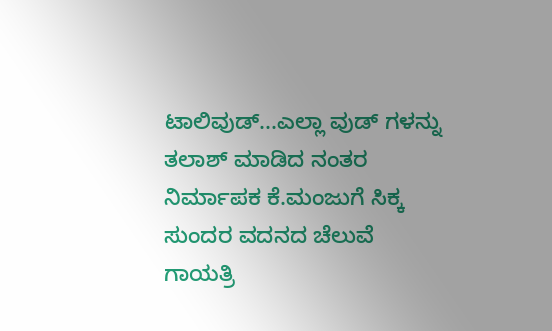ಟಾಲಿವುಡ್...ಎಲ್ಲಾ ವುಡ್ ಗಳನ್ನು ತಲಾಶ್ ಮಾಡಿದ ನಂತರ ನಿರ್ಮಾಪಕ ಕೆ.ಮಂಜುಗೆ ಸಿಕ್ಕ ಸುಂದರ ವದನದ ಚೆಲುವೆ ಗಾಯತ್ರಿ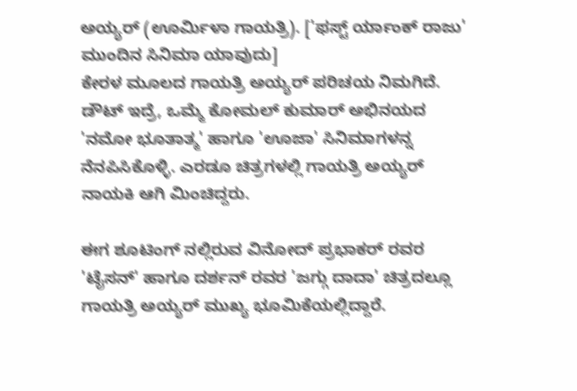ಅಯ್ಯರ್ (ಊರ್ಮಿಳಾ ಗಾಯತ್ರಿ). ['ಫಸ್ಟ್ ರ್ಯಾಂಕ್ ರಾಜು' ಮುಂದಿನ ಸಿನಿಮಾ ಯಾವುದು]
ಕೇರಳ ಮೂಲದ ಗಾಯತ್ರಿ ಅಯ್ಯರ್ ಪರಿಚಯ ನಿಮಗಿದೆ. ಡೌಟ್ ಇದ್ರೆ, ಒಮ್ಮೆ ಕೋಮಲ್ ಕುಮಾರ್ ಅಭಿನಯದ 'ನಮೋ ಭೂತಾತ್ಮ' ಹಾಗೂ 'ಊಜಾ' ಸಿನಿಮಾಗಳನ್ನ ನೆನಪಿಸಿಕೊಳ್ಳಿ. ಎರಡೂ ಚಿತ್ರಗಳಲ್ಲಿ ಗಾಯತ್ರಿ ಅಯ್ಯರ್ ನಾಯಕಿ ಆಗಿ ಮಿಂಚಿದ್ದರು.

ಈಗ ಶೂಟಿಂಗ್ ನಲ್ಲಿರುವ ವಿನೋದ್ ಪ್ರಭಾಕರ್ ರವರ 'ಟೈಸನ್' ಹಾಗೂ ದರ್ಶನ್ ರವರ 'ಜಗ್ಗು ದಾದಾ' ಚಿತ್ರದಲ್ಲೂ ಗಾಯತ್ರಿ ಅಯ್ಯರ್ ಮುಖ್ಯ ಭೂಮಿಕೆಯಲ್ಲಿದ್ದಾರೆ.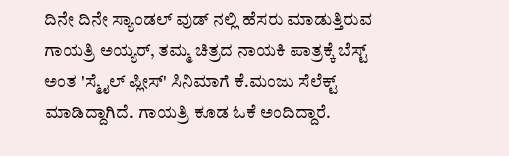ದಿನೇ ದಿನೇ ಸ್ಯಾಂಡಲ್ ವುಡ್ ನಲ್ಲಿ ಹೆಸರು ಮಾಡುತ್ತಿರುವ ಗಾಯತ್ರಿ ಅಯ್ಯರ್, ತಮ್ಮ ಚಿತ್ರದ ನಾಯಕಿ ಪಾತ್ರಕ್ಕೆ ಬೆಸ್ಟ್ ಅಂತ 'ಸ್ಮೈಲ್ ಪ್ಲೀಸ್' ಸಿನಿಮಾಗೆ ಕೆ.ಮಂಜು ಸೆಲೆಕ್ಟ್ ಮಾಡಿದ್ದಾಗಿದೆ. ಗಾಯತ್ರಿ ಕೂಡ ಓಕೆ ಅಂದಿದ್ದಾರೆ.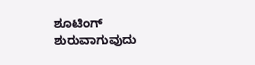ಶೂಟಿಂಗ್ ಶುರುವಾಗುವುದು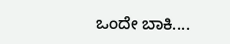ಒಂದೇ ಬಾಕಿ....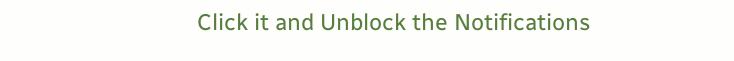Click it and Unblock the Notifications